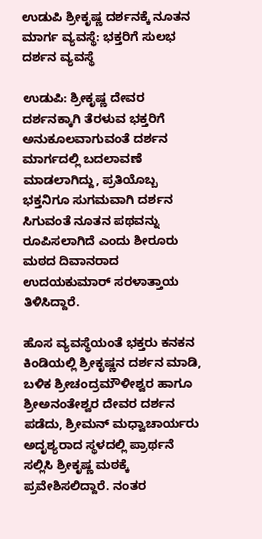ಉಡುಪಿ ಶ್ರೀಕೃಷ್ಣ ದರ್ಶನಕ್ಕೆ ನೂತನ ಮಾರ್ಗ ವ್ಯವಸ್ಥೆ: ಭಕ್ತರಿಗೆ ಸುಲಭ ದರ್ಶನ ವ್ಯವಸ್ಥೆ

ಉಡುಪಿ: ಶ್ರೀಕೃಷ್ಣ ದೇವರ ದರ್ಶನಕ್ಕಾಗಿ ತೆರಳುವ ಭಕ್ತರಿಗೆ ಅನುಕೂಲವಾಗುವಂತೆ ದರ್ಶನ ಮಾರ್ಗದಲ್ಲಿ ಬದಲಾವಣೆ ಮಾಡಲಾಗಿದ್ದು, ಪ್ರತಿಯೊಬ್ಬ ಭಕ್ತನಿಗೂ ಸುಗಮವಾಗಿ ದರ್ಶನ ಸಿಗುವಂತೆ ನೂತನ ಪಥವನ್ನು ರೂಪಿಸಲಾಗಿದೆ ಎಂದು ಶೀರೂರು ಮಠದ ದಿವಾನರಾದ ಉದಯಕುಮಾರ್ ಸರಳಾತ್ತಾಯ ತಿಳಿಸಿದ್ದಾರೆ.

ಹೊಸ ವ್ಯವಸ್ಥೆಯಂತೆ ಭಕ್ತರು ಕನಕನ ಕಿಂಡಿಯಲ್ಲಿ ಶ್ರೀಕೃಷ್ಣನ ದರ್ಶನ ಮಾಡಿ, ಬಳಿಕ ಶ್ರೀಚಂದ್ರಮೌಳೀಶ್ವರ ಹಾಗೂ ಶ್ರೀಅನಂತೇಶ್ವರ ದೇವರ ದರ್ಶನ ಪಡೆದು, ಶ್ರೀಮನ್ ಮಧ್ವಾಚಾರ್ಯರು ಅದೃಶ್ಯರಾದ ಸ್ಥಳದಲ್ಲಿ ಪ್ರಾರ್ಥನೆ ಸಲ್ಲಿಸಿ ಶ್ರೀಕೃಷ್ಣ ಮಠಕ್ಕೆ ಪ್ರವೇಶಿಸಲಿದ್ದಾರೆ. ನಂತರ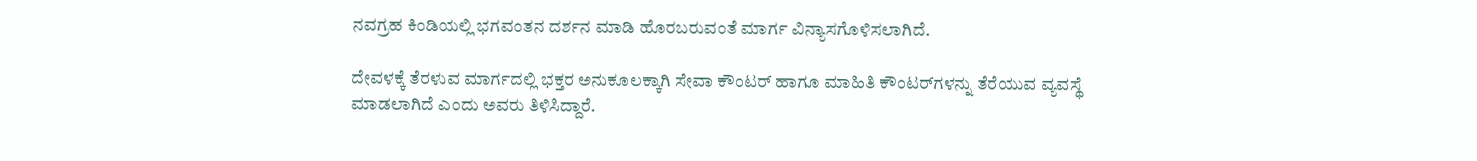ನವಗ್ರಹ ಕಿಂಡಿಯಲ್ಲಿ ಭಗವಂತನ ದರ್ಶನ ಮಾಡಿ ಹೊರಬರುವಂತೆ ಮಾರ್ಗ ವಿನ್ಯಾಸಗೊಳಿಸಲಾಗಿದೆ.

ದೇವಳಕ್ಕೆ ತೆರಳುವ ಮಾರ್ಗದಲ್ಲಿ ಭಕ್ತರ ಅನುಕೂಲಕ್ಕಾಗಿ ಸೇವಾ ಕೌಂಟರ್ ಹಾಗೂ ಮಾಹಿತಿ ಕೌಂಟರ್‌ಗಳನ್ನು ತೆರೆಯುವ ವ್ಯವಸ್ಥೆ ಮಾಡಲಾಗಿದೆ ಎಂದು ಅವರು ತಿಳಿಸಿದ್ದಾರೆ.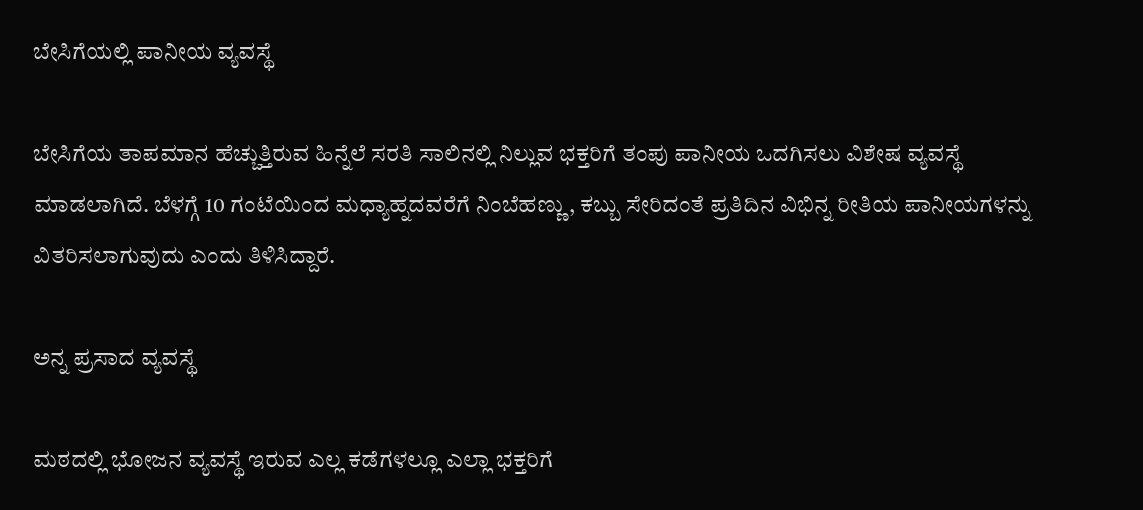ಬೇಸಿಗೆಯಲ್ಲಿ ಪಾನೀಯ ವ್ಯವಸ್ಥೆ

ಬೇಸಿಗೆಯ ತಾಪಮಾನ ಹೆಚ್ಚುತ್ತಿರುವ ಹಿನ್ನೆಲೆ ಸರತಿ ಸಾಲಿನಲ್ಲಿ ನಿಲ್ಲುವ ಭಕ್ತರಿಗೆ ತಂಪು ಪಾನೀಯ ಒದಗಿಸಲು ವಿಶೇಷ ವ್ಯವಸ್ಥೆ ಮಾಡಲಾಗಿದೆ. ಬೆಳಗ್ಗೆ 10 ಗಂಟೆಯಿಂದ ಮಧ್ಯಾಹ್ನದವರೆಗೆ ನಿಂಬೆಹಣ್ಣು, ಕಬ್ಬು ಸೇರಿದಂತೆ ಪ್ರತಿದಿನ ವಿಭಿನ್ನ ರೀತಿಯ ಪಾನೀಯಗಳನ್ನು ವಿತರಿಸಲಾಗುವುದು ಎಂದು ತಿಳಿಸಿದ್ದಾರೆ.

ಅನ್ನ ಪ್ರಸಾದ ವ್ಯವಸ್ಥೆ

ಮಠದಲ್ಲಿ ಭೋಜನ ವ್ಯವಸ್ಥೆ ಇರುವ ಎಲ್ಲ ಕಡೆಗಳಲ್ಲೂ ಎಲ್ಲಾ ಭಕ್ತರಿಗೆ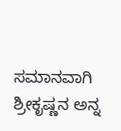ಸಮಾನವಾಗಿ ಶ್ರೀಕೃಷ್ಣನ ಅನ್ನ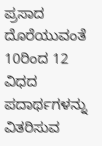ಪ್ರಸಾದ ದೊರೆಯುವಂತೆ 10ರಿಂದ 12 ವಿಧದ ಪದಾರ್ಥಗಳನ್ನು ವಿತರಿಸುವ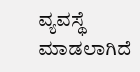ವ್ಯವಸ್ಥೆ ಮಾಡಲಾಗಿದೆ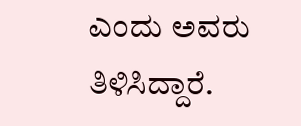ಎಂದು ಅವರು ತಿಳಿಸಿದ್ದಾರೆ.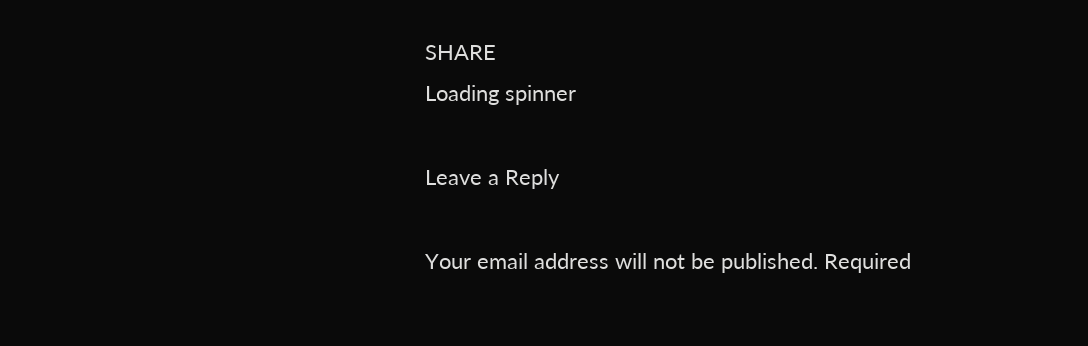SHARE
Loading spinner

Leave a Reply

Your email address will not be published. Required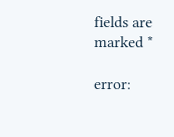fields are marked *

error: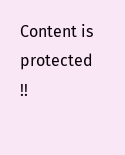Content is protected !!